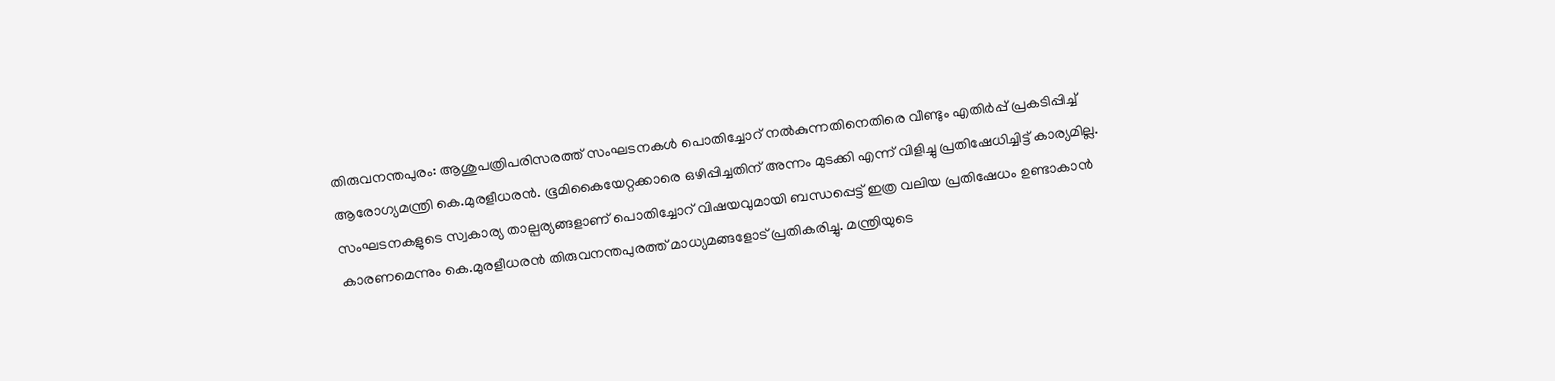തിരുവനന്തപുരം: ആശുപത്രിപരിസരത്ത് സംഘടനകൾ പൊതിച്ചോറ് നൽകുന്നതിനെതിരെ വീണ്ടും എതിർപ്പ് പ്രകടിപ്പിച്ച് ആരോഗ്യമന്ത്രി കെ.മുരളീധരൻ. ഭൂമികൈയേറ്റക്കാരെ ഒഴിപ്പിച്ചതിന് അന്നം മുടക്കി എന്ന് വിളിച്ചു പ്രതിഷേധിച്ചിട്ട് കാര്യമില്ല. സംഘടനകളുടെ സ്വകാര്യ താല്പര്യങ്ങളാണ് പൊതിച്ചോറ് വിഷയവുമായി ബന്ധപ്പെട്ട് ഇത്ര വലിയ പ്രതിഷേധം ഉണ്ടാകാൻ കാരണമെന്നും കെ.മുരളീധരൻ തിരുവനന്തപുരത്ത് മാധ്യമങ്ങളോട് പ്രതികരിച്ചു. മന്ത്രിയുടെ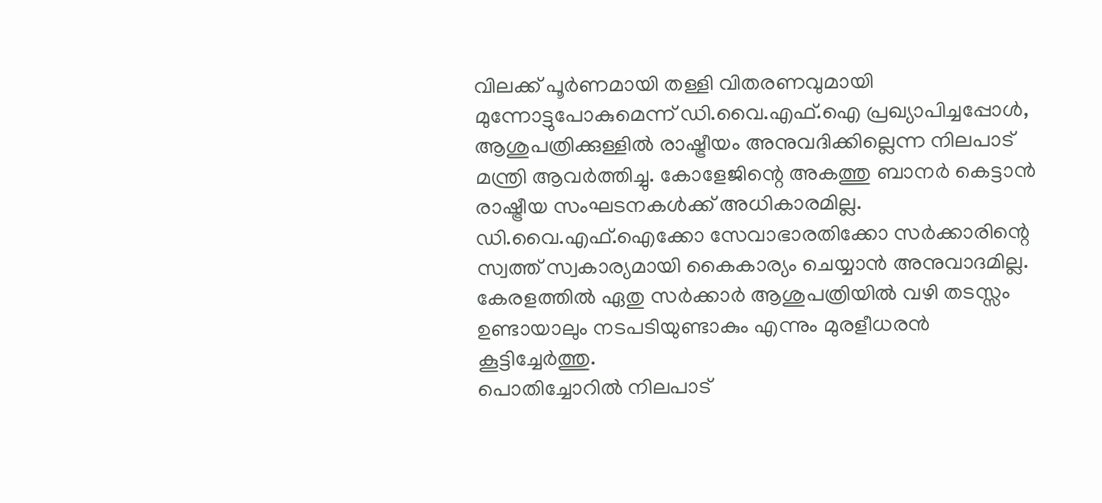വിലക്ക് പൂർണമായി തള്ളി വിതരണവുമായി മുന്നോട്ടുപോകുമെന്ന് ഡി.വൈ.എഫ്.ഐ പ്രഖ്യാപിച്ചപ്പോൾ, ആശുപത്രിക്കുള്ളിൽ രാഷ്ട്രീയം അനുവദിക്കില്ലെന്ന നിലപാട് മന്ത്രി ആവർത്തിച്ചു. കോളേജിന്റെ അകത്തു ബാനർ കെട്ടാൻ രാഷ്ട്രീയ സംഘടനകൾക്ക് അധികാരമില്ല. ഡി.വൈ.എഫ്.ഐക്കോ സേവാഭാരതിക്കോ സർക്കാരിന്റെ സ്വത്ത് സ്വകാര്യമായി കൈകാര്യം ചെയ്യാൻ അനുവാദമില്ല. കേരളത്തിൽ ഏതു സർക്കാർ ആശുപത്രിയിൽ വഴി തടസ്സം ഉണ്ടായാലും നടപടിയുണ്ടാകും എന്നും മുരളീധരൻ കൂട്ടിച്ചേർത്തു.
പൊതിച്ചോറിൽ നിലപാട്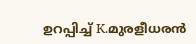ഉറപ്പിച്ച് K.മുരളീധരൻ